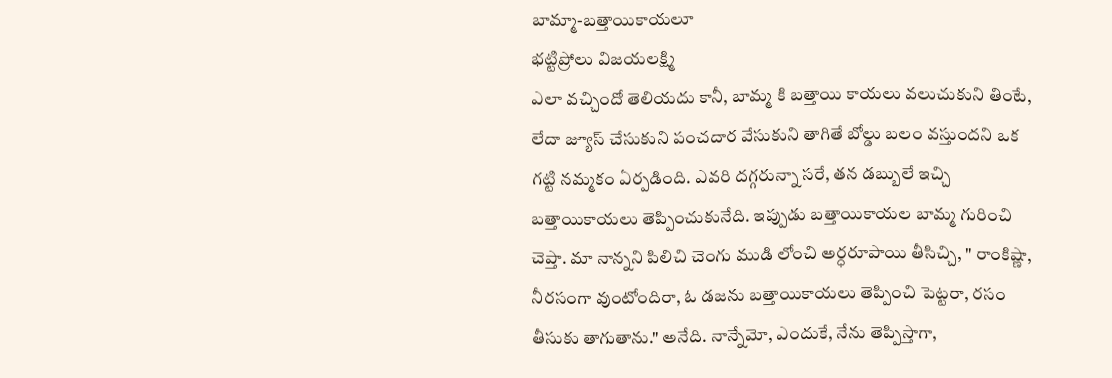బామ్మా-బత్తాయికాయలూ
భట్టిప్రోలు విజయలక్ష్మి
ఎలా వచ్చిందో తెలియదు కానీ, బామ్మ కి బత్తాయి కాయలు వలుచుకుని తింటే, లేదా జ్యూస్ చేసుకుని పంచదార వేసుకుని తాగితే బోల్డు బలం వస్తుందని ఒక గట్టి నమ్మకం ఏర్పడింది. ఎవరి దగ్గరున్నా సరే, తన డబ్బులే ఇచ్చి బత్తాయికాయలు తెప్పించుకునేది. ఇప్పుడు బత్తాయికాయల బామ్మ గురించి చెప్తా. మా నాన్నని పిలిచి చెంగు ముడి లోంచి అర్ధరూపాయి తీసిచ్చి, " రాంకిష్ణా, నీరసంగా వుంటోందిరా, ఓ డజను బత్తాయికాయలు తెప్పించి పెట్టరా, రసం తీసుకు తాగుతాను." అనేది. నాన్నేమో, ఎందుకే, నేను తెప్పిస్తాగా,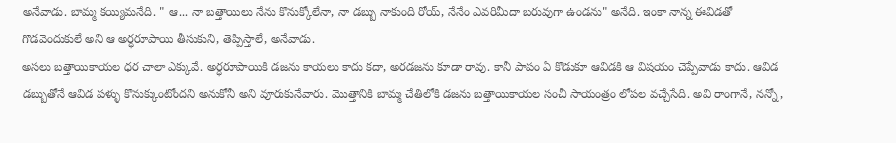అనేవాడు. బామ్మ కయ్యిమనేది. " ఆ... నా బత్తాయిలు నేను కొనుక్కోలేనా, నా డబ్బు నాకుంది రోయ్, నేనేం ఎవరిమీదా బరువుగా ఉండను" అనేది. ఇంకా నాన్న ఈవిడతో గొడవెందుకులే అని ఆ అర్ధరూపాయి తీసుకుని, తెప్పిస్తాలే, అనేవాడు.
అసలు బత్తాయికాయల ధర చాలా ఎక్కువే. అర్ధరూపాయికి డజను కాయలు కాదు కదా, అరడజను కూడా రావు. కానీ పాపం ఏ కొడుకూ ఆవిడకి ఆ విషయం చెప్పేవాడు కాదు. ఆవిడ డబ్బుతోనే ఆవిడ పళ్ళు కొనుక్కుంటోందని అనుకోనీ అని వూరుకునేవారు. మొత్తానికి బామ్మ చేతిలోకి డజను బత్తాయికాయల సంచీ సాయంత్రం లోపల వచ్చేసేది. అవి రాంగానే, నన్నో,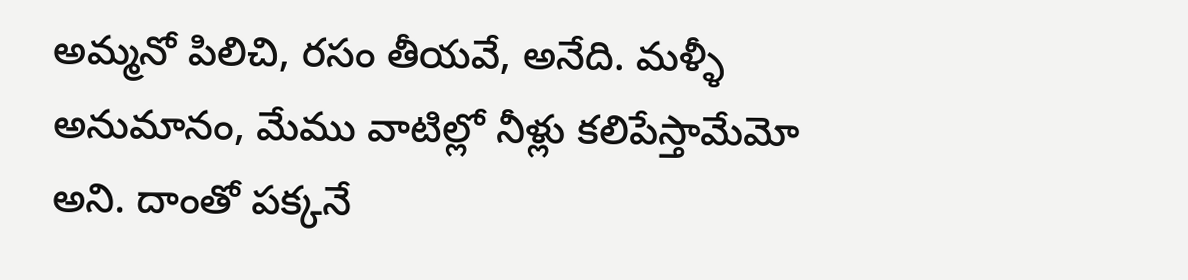అమ్మనో పిలిచి, రసం తీయవే, అనేది. మళ్ళీ అనుమానం, మేము వాటిల్లో నీళ్లు కలిపేస్తామేమో అని. దాంతో పక్కనే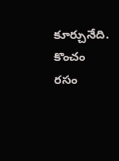కూర్చునేది. కొంచం రసం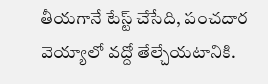తీయగానే టేస్ట్ చేసేది, పంచదార వెయ్యాలో వద్దో తేల్చేయటానికి.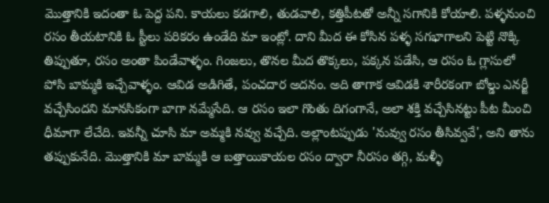మొత్తానికి ఇదంతా ఓ పెద్ద పని. కాయలు కడగాలి, తుడవాలి, కత్తిపీటతో అన్నీ సగానికి కోయాలి. పళ్ళనుంచి రసం తీయటానికి ఓ స్టీలు పరికరం ఉండేది మా ఇంట్లో. దాని మీద ఈ కోసిన పళ్ళ సగభాగాలని పెట్టి నొక్కి తిప్పుతూ, రసం అంతా పిండేవాళ్ళం. గింజలు, తొనల మీద తొక్కలు, పక్కన పడేసి, ఆ రసం ఓ గ్లాసులో పోసి బామ్మకి ఇచ్చేవాళ్ళం. ఆవిడ అడిగితే, పంచదార అదనం. అది తాగాక ఆవిడకి శారీరకంగా బోల్డు ఎనర్జీ వచ్చేసిందని మానసికంగా బాగా నమ్మేసేది. ఆ రసం ఇలా గొంతు దిగంగానే, అలా శక్తి వచ్చేసినట్టు పీట మీంచి ధీమాగా లేచేది. ఇవన్నీ చూసి మా అమ్మకి నవ్వు వచ్చేది. అల్లాంటప్పుడు 'నువ్వు రసం తీసివ్వవే', అని తాను తప్పుకునేది. మొత్తానికి మా బామ్మకి ఆ బత్తాయికాయల రసం ద్వారా నీరసం తగ్గి, మళ్ళీ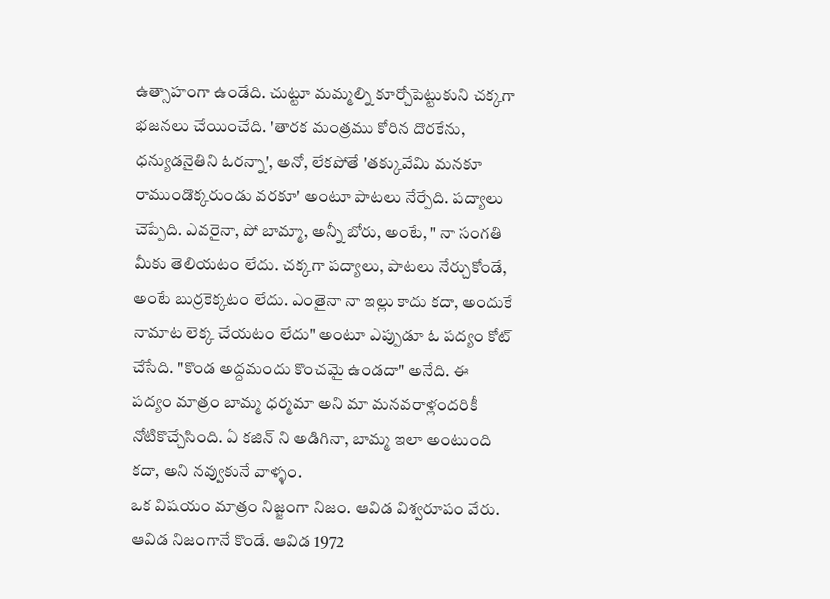ఉత్సాహంగా ఉండేది. చుట్టూ మమ్మల్ని కూర్చోపెట్టుకుని చక్కగా భజనలు చేయించేది. 'తారక మంత్రము కోరిన దొరకేను, ధన్యుడనైతిని ఓరన్నా', అనో, లేకపోతే 'తక్కువేమి మనకూ రాముండొక్కరుండు వరకూ' అంటూ పాటలు నేర్పేది. పద్యాలు చెప్పేది. ఎవరైనా, పో బామ్మా, అన్నీ బోరు, అంటే, " నా సంగతి మీకు తెలియటం లేదు. చక్కగా పద్యాలు, పాటలు నేర్చుకోండే, అంటే బుర్రకెక్కటం లేదు. ఎంతైనా నా ఇల్లు కాదు కదా, అందుకే నామాట లెక్క చేయటం లేదు" అంటూ ఎప్పుడూ ఓ పద్యం కోట్ చేసేది. "కొండ అద్దమందు కొంచమై ఉండదా" అనేది. ఈ పద్యం మాత్రం బామ్మ ధర్మమా అని మా మనవరాళ్లందరికీ నోటికొచ్చేసింది. ఏ కజిన్ ని అడిగినా, బామ్మ ఇలా అంటుంది కదా, అని నవ్వుకునే వాళ్ళం.
ఒక విషయం మాత్రం నిజ్జంగా నిజం. ఆవిడ విశ్వరూపం వేరు. ఆవిడ నిజంగానే కొండే. ఆవిడ 1972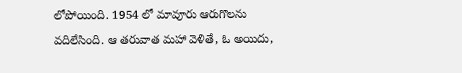లోపోయింది. 1954 లో మావూరు ఆరుగొలను వదిలేసింది. ఆ తరువాత మహా వెళితే, ఓ అయిదు,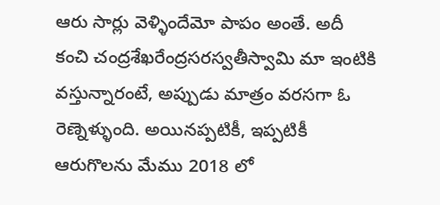ఆరు సార్లు వెళ్ళిందేమో పాపం అంతే. అదీ కంచి చంద్రశేఖరేంద్రసరస్వతీస్వామి మా ఇంటికి వస్తున్నారంటే, అప్పుడు మాత్రం వరసగా ఓ రెణ్నెళ్ళుంది. అయినప్పటికీ, ఇప్పటికీ ఆరుగొలను మేము 2018 లో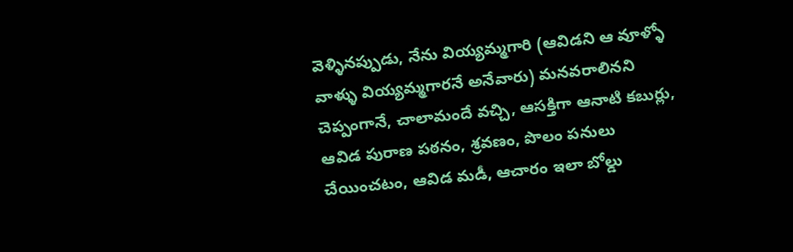వెళ్ళినప్పుడు, నేను వియ్యమ్మగారి (ఆవిడని ఆ వూళ్ళో వాళ్ళు వియ్యమ్మగారనే అనేవారు) మనవరాలినని చెప్పంగానే, చాలామందే వచ్చి, ఆసక్తిగా ఆనాటి కబుర్లు, ఆవిడ పురాణ పఠనం, శ్రవణం, పొలం పనులు చేయించటం, ఆవిడ మడీ, ఆచారం ఇలా బోల్డు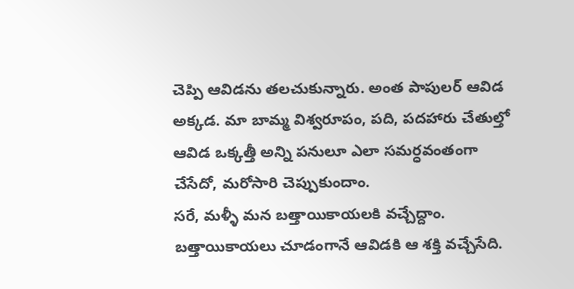చెప్పి ఆవిడను తలచుకున్నారు. అంత పాపులర్ ఆవిడ అక్కడ. మా బామ్మ విశ్వరూపం, పది, పదహారు చేతుల్తో ఆవిడ ఒక్కత్తీ అన్ని పనులూ ఎలా సమర్ధవంతంగా చేసేదో, మరోసారి చెప్పుకుందాం.
సరే, మళ్ళీ మన బత్తాయికాయలకి వచ్చేద్దాం. బత్తాయికాయలు చూడంగానే ఆవిడకి ఆ శక్తి వచ్చేసేది.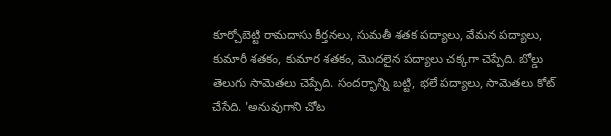కూర్చోబెట్టి రామదాసు కీర్తనలు, సుమతీ శతక పద్యాలు, వేమన పద్యాలు, కుమారీ శతకం, కుమార శతకం, మొదలైన పద్యాలు చక్కగా చెప్పేది. బోల్డు తెలుగు సామెతలు చెప్పేది. సందర్భాన్ని బట్టి, భలే పద్యాలు, సామెతలు కోట్ చేసేది. 'అనువుగాని చోట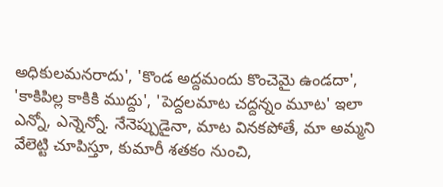అధికులమనరాదు', 'కొండ అద్దమందు కొంచెమై ఉండదా', 'కాకిపిల్ల కాకికి ముద్దు', 'పెద్దలమాట చద్దన్నం మూట' ఇలా ఎన్నో, ఎన్నెన్నో. నేనెప్పుడైనా, మాట వినకపోతే, మా అమ్మని వేలెట్టి చూపిస్తూ, కుమారీ శతకం నుంచి,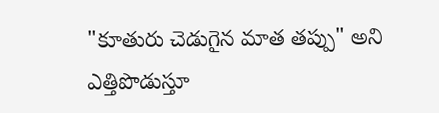"కూతురు చెడుగైన మాత తప్పు" అని ఎత్తిపొడుస్తూ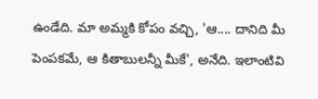ఉండేది. మా అమ్మకి కోపం వచ్చి, 'ఆ.... దానిది మీ పెంపకమే, ఆ కితాబులన్నీ మీకే', అనేది. ఇలాంటివి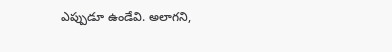ఎప్పుడూ ఉండేవి. అలాగని,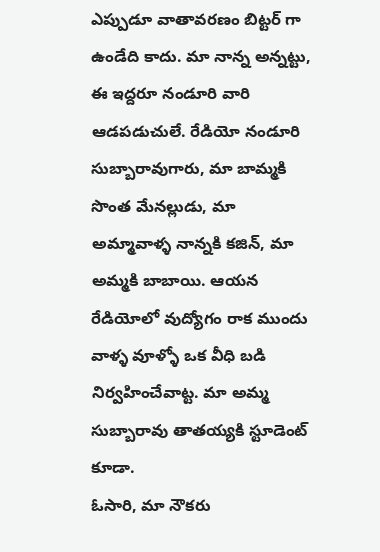ఎప్పుడూ వాతావరణం బిట్టర్ గా ఉండేది కాదు. మా నాన్న అన్నట్టు, ఈ ఇద్దరూ నండూరి వారి ఆడపడుచులే. రేడియో నండూరి సుబ్బారావుగారు, మా బామ్మకి సొంత మేనల్లుడు, మా అమ్మావాళ్ళ నాన్నకి కజిన్, మా అమ్మకి బాబాయి. ఆయన రేడియోలో వుద్యోగం రాక ముందు వాళ్ళ వూళ్ళో ఒక వీధి బడి నిర్వహించేవాట్ట. మా అమ్మ సుబ్బారావు తాతయ్యకి స్టూడెంట్ కూడా.
ఓసారి, మా నౌకరు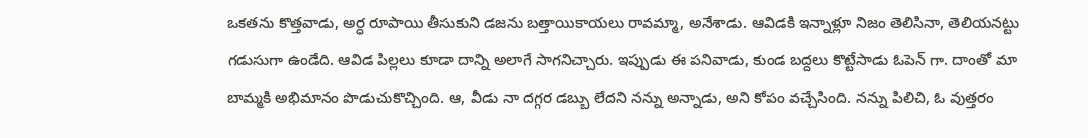ఒకతను కొత్తవాడు, అర్ధ రూపాయి తీసుకుని డజను బత్తాయికాయలు రావమ్మా, అనేశాడు. ఆవిడకి ఇన్నాళ్లూ నిజం తెలిసినా, తెలియనట్టు గడుసుగా ఉండేది. ఆవిడ పిల్లలు కూడా దాన్ని అలాగే సాగనిచ్చారు. ఇప్పుడు ఈ పనివాడు, కుండ బద్దలు కొట్టేసాడు ఓపెన్ గా. దాంతో మా బామ్మకి అభిమానం పొడుచుకొచ్చింది. ఆ, వీడు నా దగ్గర డబ్బు లేదని నన్ను అన్నాడు, అని కోపం వచ్చేసింది. నన్ను పిలిచి, ఓ వుత్తరం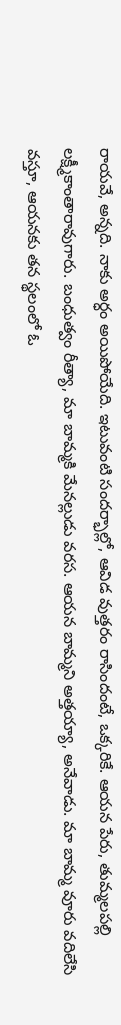రాయవే, అన్నది. నాకు అర్ధం అయిపోయేది. ఇటువంటి సందర్భాల్లో, ఆవిడ వుత్తరం రాసిందంటే, ఒక్కరికే. ఆయన పేరు, తుమ్మలపల్లి లక్ష్మీకాంతారావుగారు. బంధుత్వం రీత్యా, మా బామ్మకి మేనల్లుడు వరస. ఆయన బామ్మని అత్తయ్యా, అనేవాడు. మా బామ్మ వూరు వదిలేసి వస్తూ, ఆయనకు తన స్థలంలో ఓ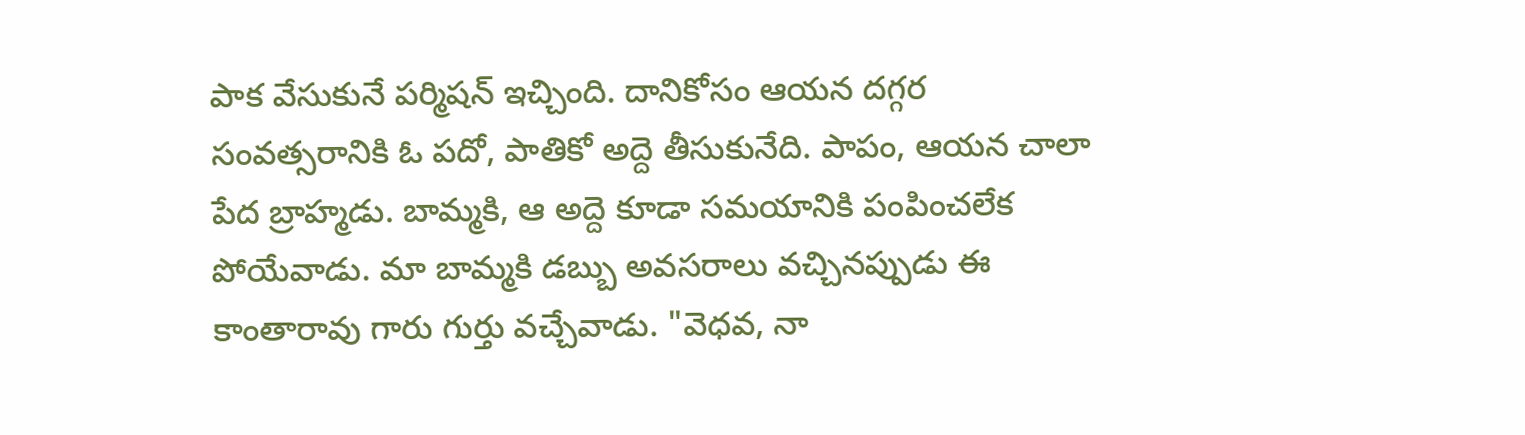పాక వేసుకునే పర్మిషన్ ఇచ్చింది. దానికోసం ఆయన దగ్గర సంవత్సరానికి ఓ పదో, పాతికో అద్దె తీసుకునేది. పాపం, ఆయన చాలా పేద బ్రాహ్మడు. బామ్మకి, ఆ అద్దె కూడా సమయానికి పంపించలేక పోయేవాడు. మా బామ్మకి డబ్బు అవసరాలు వచ్చినప్పుడు ఈ కాంతారావు గారు గుర్తు వచ్చేవాడు. "వెధవ, నా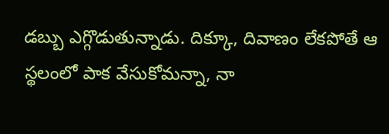డబ్బు ఎగ్గొడుతున్నాడు. దిక్కూ, దివాణం లేకపోతే ఆ స్థలంలో పాక వేసుకోమన్నా, నా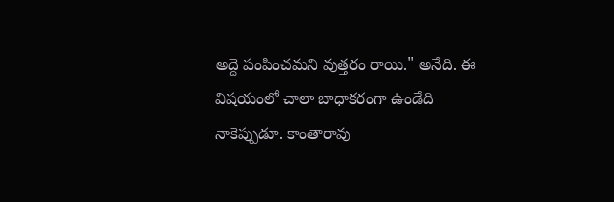అద్దె పంపించమని వుత్తరం రాయి." అనేది. ఈ విషయంలో చాలా బాధాకరంగా ఉండేది నాకెప్పుడూ. కాంతారావు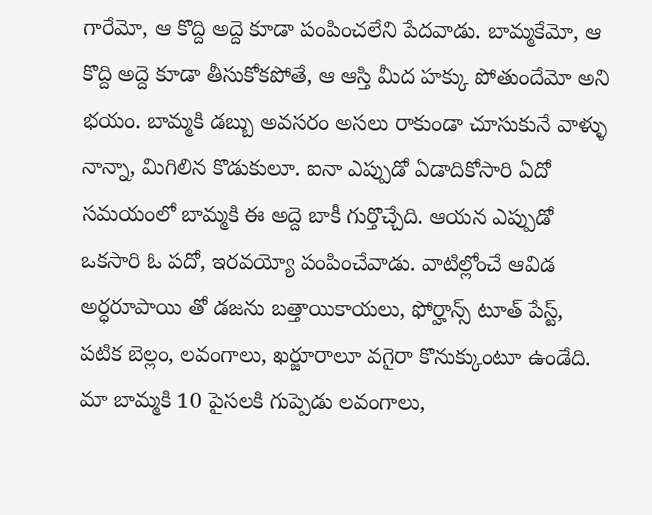గారేమో, ఆ కొద్ది అద్దె కూడా పంపించలేని పేదవాడు. బామ్మకేమో, ఆ కొద్ది అద్దె కూడా తీసుకోకపోతే, ఆ ఆస్తి మీద హక్కు పోతుందేమో అని భయం. బామ్మకి డబ్బు అవసరం అసలు రాకుండా చూసుకునే వాళ్ళు నాన్నా, మిగిలిన కొడుకులూ. ఐనా ఎప్పుడో ఏడాదికోసారి ఏదో సమయంలో బామ్మకి ఈ అద్దె బాకీ గుర్తొచ్చేది. ఆయన ఎప్పుడో ఒకసారి ఓ పదో, ఇరవయ్యో పంపించేవాడు. వాటిల్లోంచే ఆవిడ అర్ధరూపాయి తో డజను బత్తాయికాయలు, ఫోర్హాన్స్ టూత్ పేస్ట్, పటిక బెల్లం, లవంగాలు, ఖర్జూరాలూ వగైరా కొనుక్కుంటూ ఉండేది. మా బామ్మకి 10 పైసలకి గుప్పెడు లవంగాలు,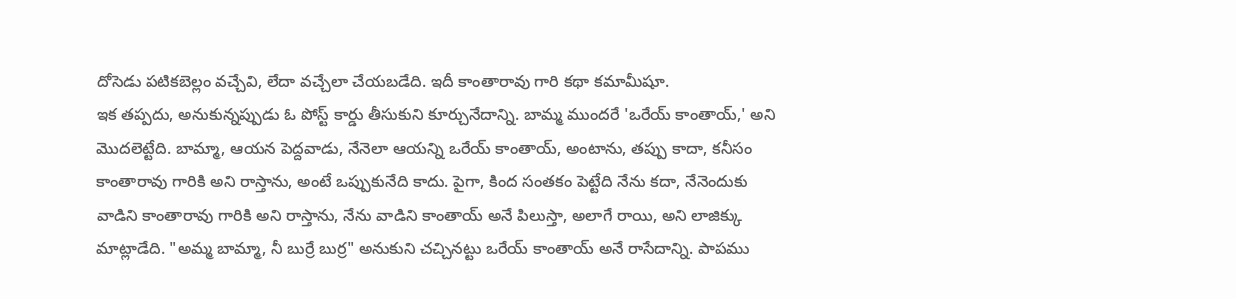దోసెడు పటికబెల్లం వచ్చేవి, లేదా వచ్చేలా చేయబడేది. ఇదీ కాంతారావు గారి కథా కమామీషూ.
ఇక తప్పదు, అనుకున్నప్పుడు ఓ పోస్ట్ కార్డు తీసుకుని కూర్చునేదాన్ని. బామ్మ ముందరే 'ఒరేయ్ కాంతాయ్,' అని మొదలెట్టేది. బామ్మా, ఆయన పెద్దవాడు, నేనెలా ఆయన్ని ఒరేయ్ కాంతాయ్, అంటాను, తప్పు కాదా, కనీసం కాంతారావు గారికి అని రాస్తాను, అంటే ఒప్పుకునేది కాదు. పైగా, కింద సంతకం పెట్టేది నేను కదా, నేనెందుకు వాడిని కాంతారావు గారికి అని రాస్తాను, నేను వాడిని కాంతాయ్ అనే పిలుస్తా, అలాగే రాయి, అని లాజిక్కు మాట్లాడేది. "అమ్మ బామ్మా, నీ బుర్రే బుర్ర" అనుకుని చచ్చినట్టు ఒరేయ్ కాంతాయ్ అనే రాసేదాన్ని. పాపము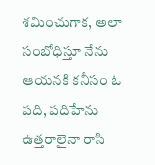శమించుగాక, అలా సంబోధిస్తూ నేను ఆయనకి కనీసం ఓ పది, పదిహేను ఉత్తరాలైనా రాసి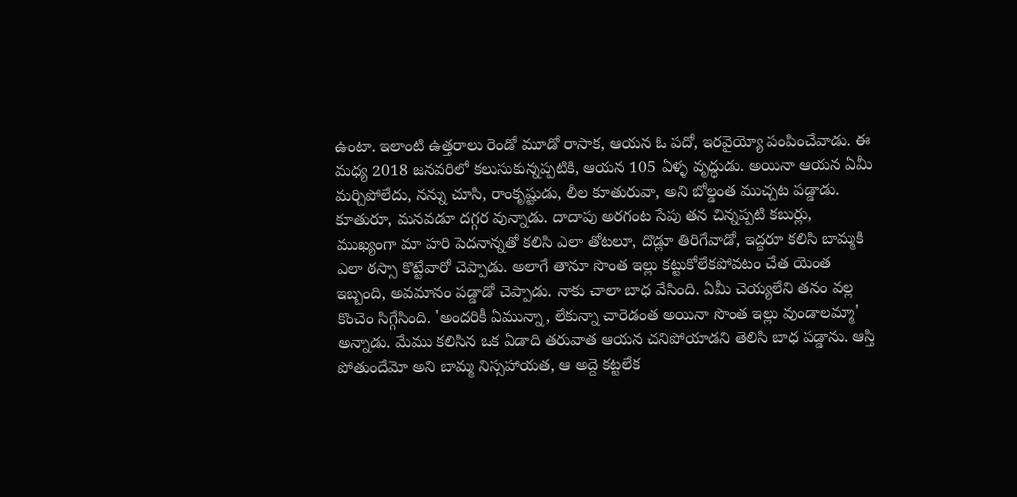ఉంటా. ఇలాంటి ఉత్తరాలు రెండో మూడో రాసాక, ఆయన ఓ పదో, ఇరవైయ్యో పంపించేవాడు. ఈ మధ్య 2018 జనవరిలో కలుసుకున్నప్పటికి, ఆయన 105 ఏళ్ళ వృద్ధుడు. అయినా ఆయన ఏమీ మర్చిపోలేదు, నన్ను చూసి, రాంకృష్టుడు, లీల కూతురువా, అని బోల్డంత ముచ్చట పడ్డాడు. కూతురూ, మనవడూ దగ్గర వున్నాడు. దాదాపు అరగంట సేపు తన చిన్నప్పటి కబుర్లు, ముఖ్యంగా మా హరి పెదనాన్నతో కలిసి ఎలా తోటలూ, దొడ్లూ తిరిగేవాడో, ఇద్దరూ కలిసి బామ్మకి ఎలా ఠస్సా కొట్టేవారో చెప్పాడు. అలాగే తానూ సొంత ఇల్లు కట్టుకోలేకపోవటం చేత యెంత ఇబ్బంది, అవమానం పడ్డాడో చెప్పాడు. నాకు చాలా బాధ వేసింది. ఏమీ చెయ్యలేని తనం వల్ల కొంచెం సిగ్గేసింది. 'అందరికీ ఏమున్నా, లేకున్నా చారెడంత అయినా సొంత ఇల్లు వుండాలమ్మా' అన్నాడు. మేము కలిసిన ఒక ఏడాది తరువాత ఆయన చనిపోయాడని తెలిసి బాధ పడ్డాను. ఆస్తి పోతుందేమో అని బామ్మ నిస్సహాయత, ఆ అద్దె కట్టలేక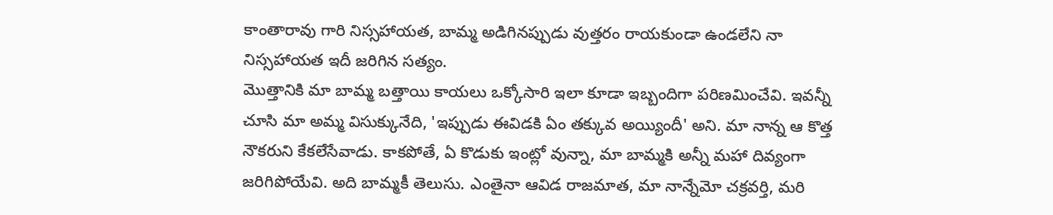కాంతారావు గారి నిస్సహాయత, బామ్మ అడిగినప్పుడు వుత్తరం రాయకుండా ఉండలేని నా నిస్సహాయత ఇదీ జరిగిన సత్యం.
మొత్తానికి మా బామ్మ బత్తాయి కాయలు ఒక్కోసారి ఇలా కూడా ఇబ్బందిగా పరిణమించేవి. ఇవన్నీ చూసి మా అమ్మ విసుక్కునేది, 'ఇప్పుడు ఈవిడకి ఏం తక్కువ అయ్యిందీ' అని. మా నాన్న ఆ కొత్త నౌకరుని కేకలేసేవాడు. కాకపోతే, ఏ కొడుకు ఇంట్లో వున్నా, మా బామ్మకి అన్నీ మహా దివ్యంగా జరిగిపోయేవి. అది బామ్మకీ తెలుసు. ఎంతైనా ఆవిడ రాజమాత, మా నాన్నేమో చక్రవర్తి, మరి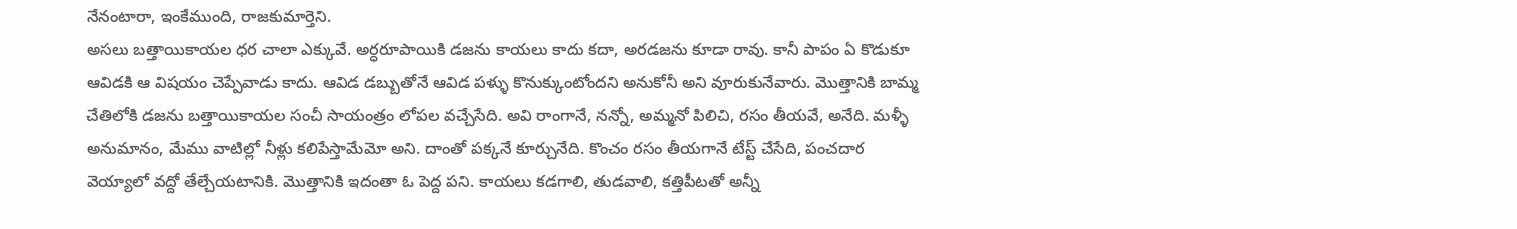నేనంటారా, ఇంకేముంది, రాజకుమార్తెని.
అసలు బత్తాయికాయల ధర చాలా ఎక్కువే. అర్ధరూపాయికి డజను కాయలు కాదు కదా, అరడజను కూడా రావు. కానీ పాపం ఏ కొడుకూ ఆవిడకి ఆ విషయం చెప్పేవాడు కాదు. ఆవిడ డబ్బుతోనే ఆవిడ పళ్ళు కొనుక్కుంటోందని అనుకోనీ అని వూరుకునేవారు. మొత్తానికి బామ్మ చేతిలోకి డజను బత్తాయికాయల సంచీ సాయంత్రం లోపల వచ్చేసేది. అవి రాంగానే, నన్నో, అమ్మనో పిలిచి, రసం తీయవే, అనేది. మళ్ళీ అనుమానం, మేము వాటిల్లో నీళ్లు కలిపేస్తామేమో అని. దాంతో పక్కనే కూర్చునేది. కొంచం రసం తీయగానే టేస్ట్ చేసేది, పంచదార వెయ్యాలో వద్దో తేల్చేయటానికి. మొత్తానికి ఇదంతా ఓ పెద్ద పని. కాయలు కడగాలి, తుడవాలి, కత్తిపీటతో అన్నీ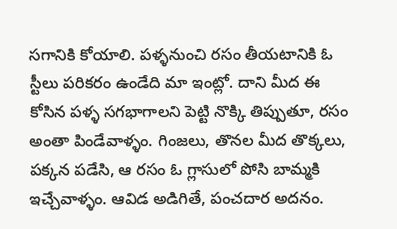సగానికి కోయాలి. పళ్ళనుంచి రసం తీయటానికి ఓ స్టీలు పరికరం ఉండేది మా ఇంట్లో. దాని మీద ఈ కోసిన పళ్ళ సగభాగాలని పెట్టి నొక్కి తిప్పుతూ, రసం అంతా పిండేవాళ్ళం. గింజలు, తొనల మీద తొక్కలు, పక్కన పడేసి, ఆ రసం ఓ గ్లాసులో పోసి బామ్మకి ఇచ్చేవాళ్ళం. ఆవిడ అడిగితే, పంచదార అదనం.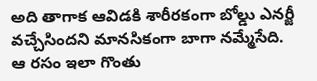అది తాగాక ఆవిడకి శారీరకంగా బోల్డు ఎనర్జీ వచ్చేసిందని మానసికంగా బాగా నమ్మేసేది. ఆ రసం ఇలా గొంతు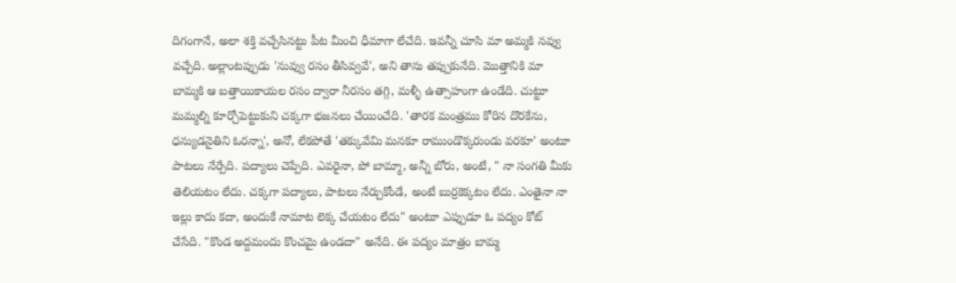దిగంగానే, అలా శక్తి వచ్చేసినట్టు పీట మీంచి ధీమాగా లేచేది. ఇవన్నీ చూసి మా అమ్మకి నవ్వు వచ్చేది. అల్లాంటప్పుడు 'నువ్వు రసం తీసివ్వవే', అని తాను తప్పుకునేది. మొత్తానికి మా బామ్మకి ఆ బత్తాయికాయల రసం ద్వారా నీరసం తగ్గి, మళ్ళీ ఉత్సాహంగా ఉండేది. చుట్టూ మమ్మల్ని కూర్చోపెట్టుకుని చక్కగా భజనలు చేయించేది. 'తారక మంత్రము కోరిన దొరకేను, ధన్యుడనైతిని ఓరన్నా', అనో, లేకపోతే 'తక్కువేమి మనకూ రాముండొక్కరుండు వరకూ' అంటూ పాటలు నేర్పేది. పద్యాలు చెప్పేది. ఎవరైనా, పో బామ్మా, అన్నీ బోరు, అంటే, " నా సంగతి మీకు తెలియటం లేదు. చక్కగా పద్యాలు, పాటలు నేర్చుకోండే, అంటే బుర్రకెక్కటం లేదు. ఎంతైనా నా ఇల్లు కాదు కదా, అందుకే నామాట లెక్క చేయటం లేదు" అంటూ ఎప్పుడూ ఓ పద్యం కోట్ చేసేది. "కొండ అద్దమందు కొంచమై ఉండదా" అనేది. ఈ పద్యం మాత్రం బామ్మ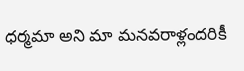ధర్మమా అని మా మనవరాళ్లందరికీ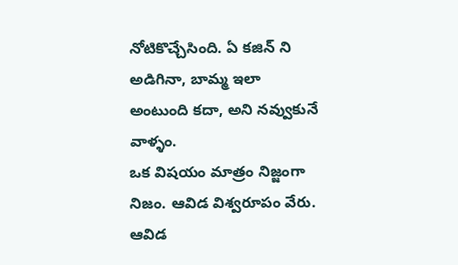నోటికొచ్చేసింది. ఏ కజిన్ ని అడిగినా, బామ్మ ఇలా అంటుంది కదా, అని నవ్వుకునే వాళ్ళం.
ఒక విషయం మాత్రం నిజ్జంగా నిజం. ఆవిడ విశ్వరూపం వేరు. ఆవిడ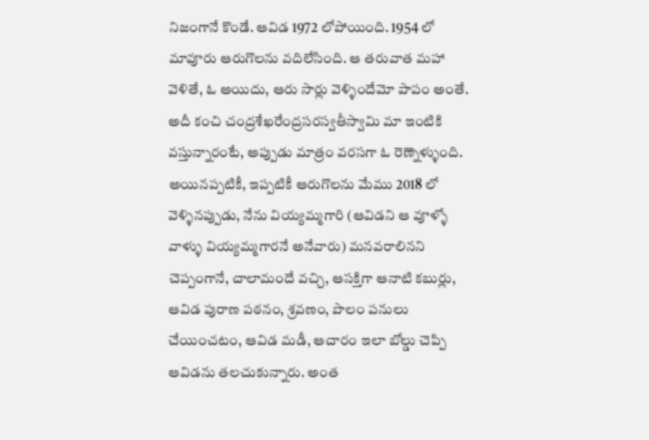నిజంగానే కొండే. ఆవిడ 1972 లోపోయింది. 1954 లో మావూరు ఆరుగొలను వదిలేసింది. ఆ తరువాత మహా వెళితే, ఓ అయిదు, ఆరు సార్లు వెళ్ళిందేమో పాపం అంతే. అదీ కంచి చంద్రశేఖరేంద్రసరస్వతీస్వామి మా ఇంటికి వస్తున్నారంటే, అప్పుడు మాత్రం వరసగా ఓ రెణ్నెళ్ళుంది. అయినప్పటికీ, ఇప్పటికీ ఆరుగొలను మేము 2018 లో వెళ్ళినప్పుడు, నేను వియ్యమ్మగారి (ఆవిడని ఆ వూళ్ళో వాళ్ళు వియ్యమ్మగారనే అనేవారు) మనవరాలినని చెప్పంగానే, చాలామందే వచ్చి, ఆసక్తిగా ఆనాటి కబుర్లు, ఆవిడ పురాణ పఠనం, శ్రవణం, పొలం పనులు చేయించటం, ఆవిడ మడీ, ఆచారం ఇలా బోల్డు చెప్పి ఆవిడను తలచుకున్నారు. అంత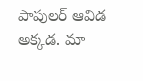పాపులర్ ఆవిడ అక్కడ. మా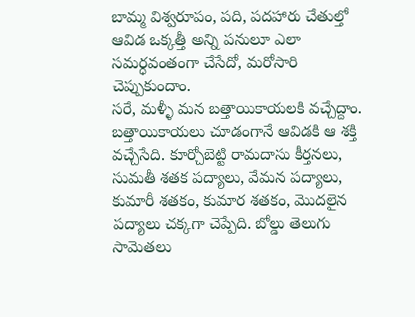బామ్మ విశ్వరూపం, పది, పదహారు చేతుల్తో ఆవిడ ఒక్కత్తీ అన్ని పనులూ ఎలా సమర్ధవంతంగా చేసేదో, మరోసారి చెప్పుకుందాం.
సరే, మళ్ళీ మన బత్తాయికాయలకి వచ్చేద్దాం. బత్తాయికాయలు చూడంగానే ఆవిడకి ఆ శక్తి వచ్చేసేది. కూర్చోబెట్టి రామదాసు కీర్తనలు, సుమతీ శతక పద్యాలు, వేమన పద్యాలు, కుమారీ శతకం, కుమార శతకం, మొదలైన పద్యాలు చక్కగా చెప్పేది. బోల్డు తెలుగు సామెతలు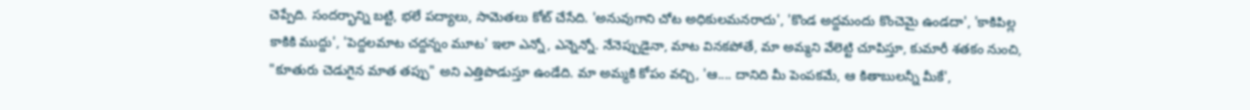చెప్పేది. సందర్భాన్ని బట్టి, భలే పద్యాలు, సామెతలు కోట్ చేసేది. 'అనువుగాని చోట అధికులమనరాదు', 'కొండ అద్దమందు కొంచెమై ఉండదా', 'కాకిపిల్ల కాకికి ముద్దు', 'పెద్దలమాట చద్దన్నం మూట' ఇలా ఎన్నో, ఎన్నెన్నో. నేనెప్పుడైనా, మాట వినకపోతే, మా అమ్మని వేలెట్టి చూపిస్తూ, కుమారీ శతకం నుంచి, "కూతురు చెడుగైన మాత తప్పు" అని ఎత్తిపొడుస్తూ ఉండేది. మా అమ్మకి కోపం వచ్చి, 'ఆ.... దానిది మీ పెంపకమే, ఆ కితాబులన్నీ మీకే',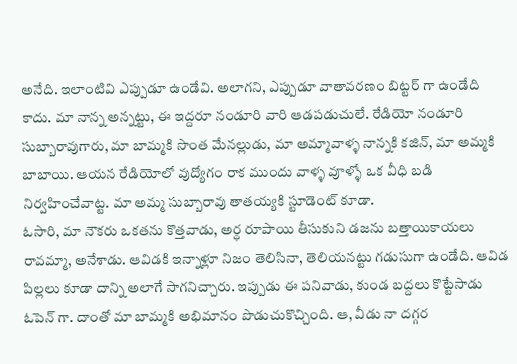అనేది. ఇలాంటివి ఎప్పుడూ ఉండేవి. అలాగని, ఎప్పుడూ వాతావరణం బిట్టర్ గా ఉండేది కాదు. మా నాన్న అన్నట్టు, ఈ ఇద్దరూ నండూరి వారి ఆడపడుచులే. రేడియో నండూరి సుబ్బారావుగారు, మా బామ్మకి సొంత మేనల్లుడు, మా అమ్మావాళ్ళ నాన్నకి కజిన్, మా అమ్మకి బాబాయి. ఆయన రేడియోలో వుద్యోగం రాక ముందు వాళ్ళ వూళ్ళో ఒక వీధి బడి నిర్వహించేవాట్ట. మా అమ్మ సుబ్బారావు తాతయ్యకి స్టూడెంట్ కూడా.
ఓసారి, మా నౌకరు ఒకతను కొత్తవాడు, అర్ధ రూపాయి తీసుకుని డజను బత్తాయికాయలు రావమ్మా, అనేశాడు. ఆవిడకి ఇన్నాళ్లూ నిజం తెలిసినా, తెలియనట్టు గడుసుగా ఉండేది. ఆవిడ పిల్లలు కూడా దాన్ని అలాగే సాగనిచ్చారు. ఇప్పుడు ఈ పనివాడు, కుండ బద్దలు కొట్టేసాడు ఓపెన్ గా. దాంతో మా బామ్మకి అభిమానం పొడుచుకొచ్చింది. ఆ, వీడు నా దగ్గర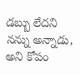డబ్బు లేదని నన్ను అన్నాడు, అని కోపం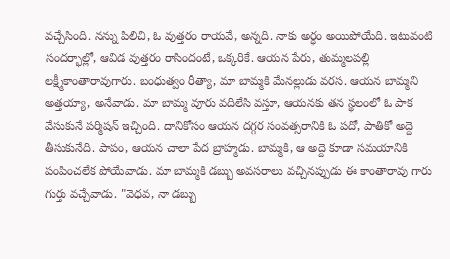వచ్చేసింది. నన్ను పిలిచి, ఓ వుత్తరం రాయవే, అన్నది. నాకు అర్ధం అయిపోయేది. ఇటువంటి సందర్భాల్లో, ఆవిడ వుత్తరం రాసిందంటే, ఒక్కరికే. ఆయన పేరు, తుమ్మలపల్లి లక్ష్మీకాంతారావుగారు. బంధుత్వం రీత్యా, మా బామ్మకి మేనల్లుడు వరస. ఆయన బామ్మని అత్తయ్యా, అనేవాడు. మా బామ్మ వూరు వదిలేసి వస్తూ, ఆయనకు తన స్థలంలో ఓ పాక వేసుకునే పర్మిషన్ ఇచ్చింది. దానికోసం ఆయన దగ్గర సంవత్సరానికి ఓ పదో, పాతికో అద్దె తీసుకునేది. పాపం, ఆయన చాలా పేద బ్రాహ్మడు. బామ్మకి, ఆ అద్దె కూడా సమయానికి పంపించలేక పోయేవాడు. మా బామ్మకి డబ్బు అవసరాలు వచ్చినప్పుడు ఈ కాంతారావు గారు గుర్తు వచ్చేవాడు. "వెధవ, నా డబ్బు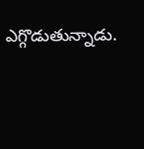ఎగ్గొడుతున్నాడు.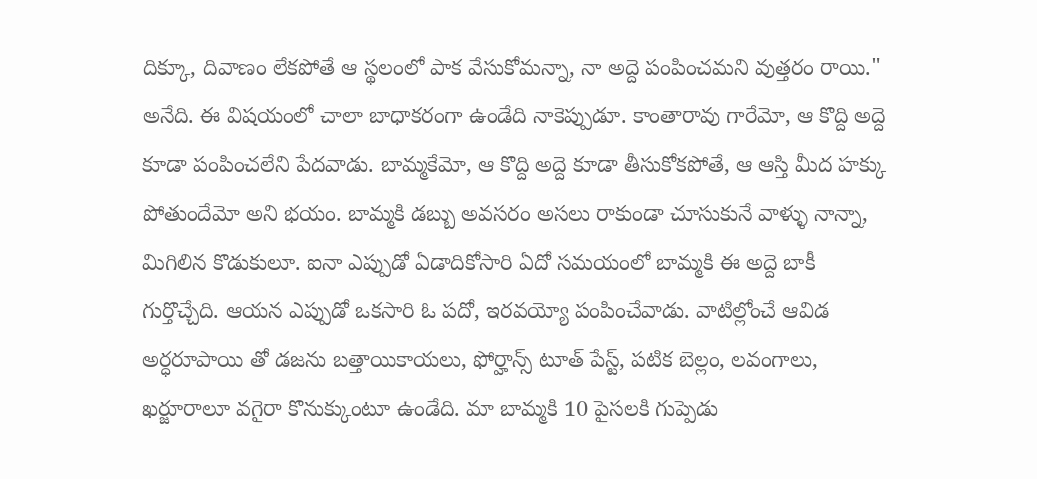దిక్కూ, దివాణం లేకపోతే ఆ స్థలంలో పాక వేసుకోమన్నా, నా అద్దె పంపించమని వుత్తరం రాయి." అనేది. ఈ విషయంలో చాలా బాధాకరంగా ఉండేది నాకెప్పుడూ. కాంతారావు గారేమో, ఆ కొద్ది అద్దె కూడా పంపించలేని పేదవాడు. బామ్మకేమో, ఆ కొద్ది అద్దె కూడా తీసుకోకపోతే, ఆ ఆస్తి మీద హక్కు పోతుందేమో అని భయం. బామ్మకి డబ్బు అవసరం అసలు రాకుండా చూసుకునే వాళ్ళు నాన్నా, మిగిలిన కొడుకులూ. ఐనా ఎప్పుడో ఏడాదికోసారి ఏదో సమయంలో బామ్మకి ఈ అద్దె బాకీ గుర్తొచ్చేది. ఆయన ఎప్పుడో ఒకసారి ఓ పదో, ఇరవయ్యో పంపించేవాడు. వాటిల్లోంచే ఆవిడ అర్ధరూపాయి తో డజను బత్తాయికాయలు, ఫోర్హాన్స్ టూత్ పేస్ట్, పటిక బెల్లం, లవంగాలు, ఖర్జూరాలూ వగైరా కొనుక్కుంటూ ఉండేది. మా బామ్మకి 10 పైసలకి గుప్పెడు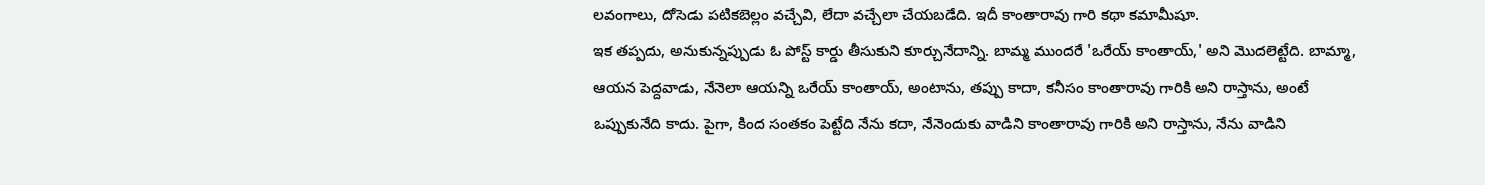లవంగాలు, దోసెడు పటికబెల్లం వచ్చేవి, లేదా వచ్చేలా చేయబడేది. ఇదీ కాంతారావు గారి కథా కమామీషూ.
ఇక తప్పదు, అనుకున్నప్పుడు ఓ పోస్ట్ కార్డు తీసుకుని కూర్చునేదాన్ని. బామ్మ ముందరే 'ఒరేయ్ కాంతాయ్,' అని మొదలెట్టేది. బామ్మా, ఆయన పెద్దవాడు, నేనెలా ఆయన్ని ఒరేయ్ కాంతాయ్, అంటాను, తప్పు కాదా, కనీసం కాంతారావు గారికి అని రాస్తాను, అంటే ఒప్పుకునేది కాదు. పైగా, కింద సంతకం పెట్టేది నేను కదా, నేనెందుకు వాడిని కాంతారావు గారికి అని రాస్తాను, నేను వాడిని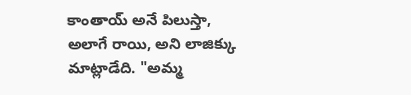కాంతాయ్ అనే పిలుస్తా, అలాగే రాయి, అని లాజిక్కు మాట్లాడేది. "అమ్మ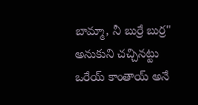బామ్మా, నీ బుర్రే బుర్ర" అనుకుని చచ్చినట్టు ఒరేయ్ కాంతాయ్ అనే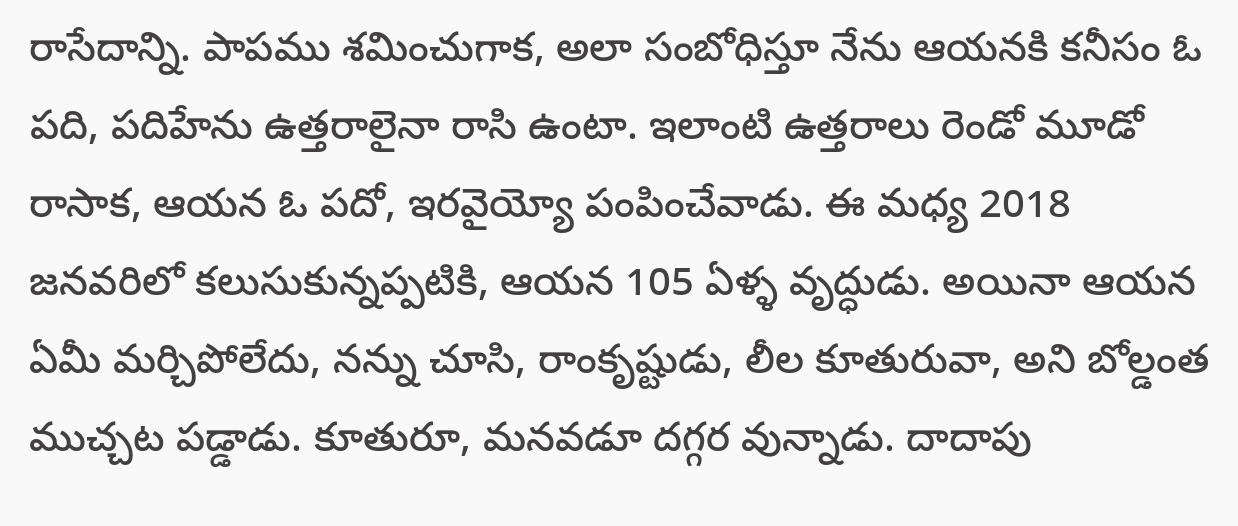రాసేదాన్ని. పాపము శమించుగాక, అలా సంబోధిస్తూ నేను ఆయనకి కనీసం ఓ పది, పదిహేను ఉత్తరాలైనా రాసి ఉంటా. ఇలాంటి ఉత్తరాలు రెండో మూడో రాసాక, ఆయన ఓ పదో, ఇరవైయ్యో పంపించేవాడు. ఈ మధ్య 2018 జనవరిలో కలుసుకున్నప్పటికి, ఆయన 105 ఏళ్ళ వృద్ధుడు. అయినా ఆయన ఏమీ మర్చిపోలేదు, నన్ను చూసి, రాంకృష్టుడు, లీల కూతురువా, అని బోల్డంత ముచ్చట పడ్డాడు. కూతురూ, మనవడూ దగ్గర వున్నాడు. దాదాపు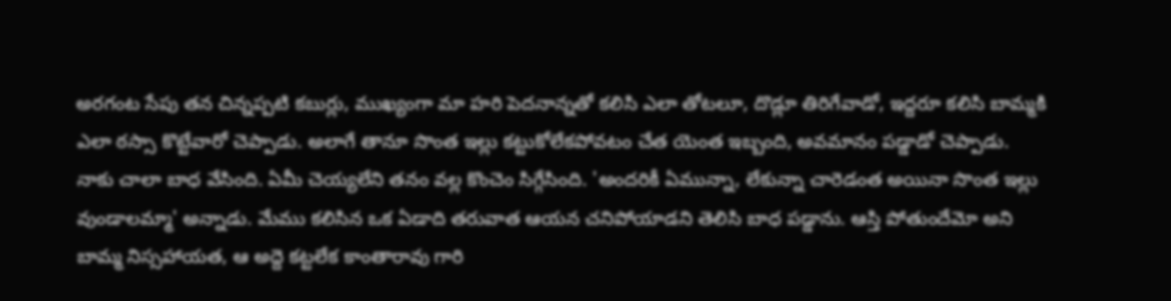అరగంట సేపు తన చిన్నప్పటి కబుర్లు, ముఖ్యంగా మా హరి పెదనాన్నతో కలిసి ఎలా తోటలూ, దొడ్లూ తిరిగేవాడో, ఇద్దరూ కలిసి బామ్మకి ఎలా ఠస్సా కొట్టేవారో చెప్పాడు. అలాగే తానూ సొంత ఇల్లు కట్టుకోలేకపోవటం చేత యెంత ఇబ్బంది, అవమానం పడ్డాడో చెప్పాడు. నాకు చాలా బాధ వేసింది. ఏమీ చెయ్యలేని తనం వల్ల కొంచెం సిగ్గేసింది. 'అందరికీ ఏమున్నా, లేకున్నా చారెడంత అయినా సొంత ఇల్లు వుండాలమ్మా' అన్నాడు. మేము కలిసిన ఒక ఏడాది తరువాత ఆయన చనిపోయాడని తెలిసి బాధ పడ్డాను. ఆస్తి పోతుందేమో అని బామ్మ నిస్సహాయత, ఆ అద్దె కట్టలేక కాంతారావు గారి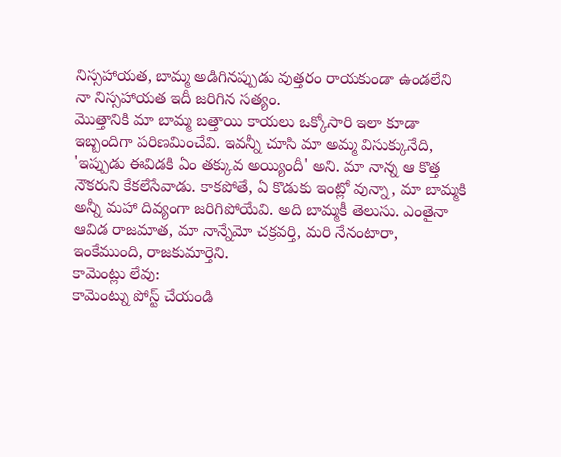నిస్సహాయత, బామ్మ అడిగినప్పుడు వుత్తరం రాయకుండా ఉండలేని నా నిస్సహాయత ఇదీ జరిగిన సత్యం.
మొత్తానికి మా బామ్మ బత్తాయి కాయలు ఒక్కోసారి ఇలా కూడా ఇబ్బందిగా పరిణమించేవి. ఇవన్నీ చూసి మా అమ్మ విసుక్కునేది, 'ఇప్పుడు ఈవిడకి ఏం తక్కువ అయ్యిందీ' అని. మా నాన్న ఆ కొత్త నౌకరుని కేకలేసేవాడు. కాకపోతే, ఏ కొడుకు ఇంట్లో వున్నా, మా బామ్మకి అన్నీ మహా దివ్యంగా జరిగిపోయేవి. అది బామ్మకీ తెలుసు. ఎంతైనా ఆవిడ రాజమాత, మా నాన్నేమో చక్రవర్తి, మరి నేనంటారా, ఇంకేముంది, రాజకుమార్తెని.
కామెంట్లు లేవు:
కామెంట్ను పోస్ట్ చేయండి